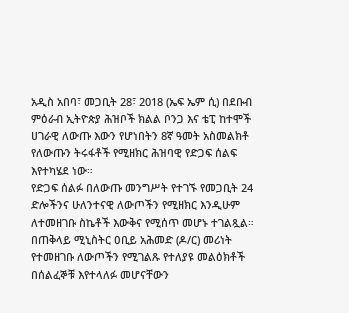አዲስ አበባ፣ መጋቢት 28፣ 2018 (ኤፍ ኤም ሲ) በደቡብ ምዕራብ ኢትዮጵያ ሕዝቦች ክልል ቦንጋ እና ቴፒ ከተሞች ሀገራዊ ለውጡ እውን የሆነበትን 8ኛ ዓመት አስመልክቶ የለውጡን ትሩፋቶች የሚዘክር ሕዝባዊ የድጋፍ ሰልፍ እየተካሄደ ነው።
የድጋፍ ሰልፉ በለውጡ መንግሥት የተገኙ የመጋቢት 24 ድሎችንና ሁለንተናዊ ለውጦችን የሚዘክር እንዲሁም ለተመዘገቡ ስኬቶች እውቅና የሚሰጥ መሆኑ ተገልጿል።
በጠቅላይ ሚኒስትር ዐቢይ አሕመድ (ዶ/ር) መሪነት የተመዘገቡ ለውጦችን የሚገልጹ የተለያዩ መልዕክቶች በሰልፈኞቹ እየተላለፉ መሆናቸውን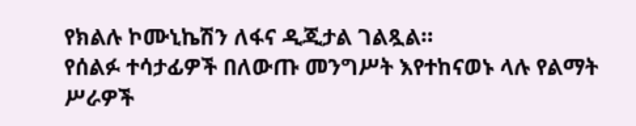የክልሉ ኮሙኒኬሽን ለፋና ዲጂታል ገልጿል።
የሰልፉ ተሳታፊዎች በለውጡ መንግሥት እየተከናወኑ ላሉ የልማት ሥራዎች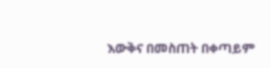እውቅና በመስጠት በቀጣይም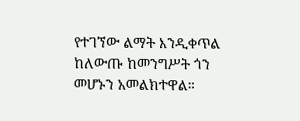የተገኘው ልማት እንዲቀጥል ከለውጡ ከመንግሥት ጎን መሆኑን አመልክተዋል።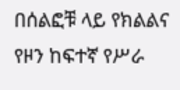በሰልፎቹ ላይ የክልልና የዞን ከፍተኛ የሥራ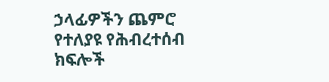ኃላፊዎችን ጨምሮ የተለያዩ የሕብረተሰብ ክፍሎች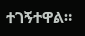ተገኝተዋል።